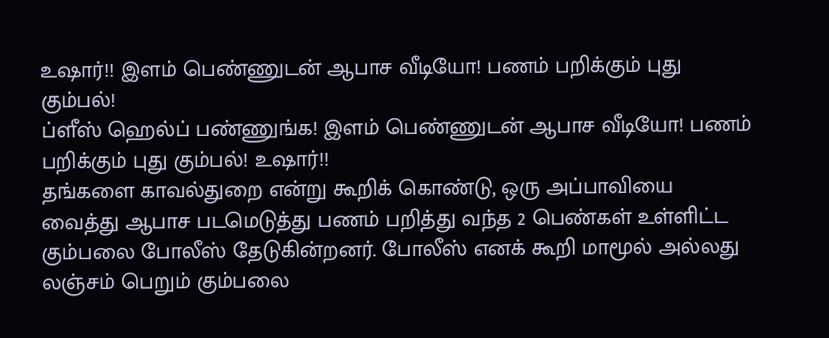உஷார்!! இளம் பெண்ணுடன் ஆபாச வீடியோ! பணம் பறிக்கும் புது கும்பல்!
ப்ளீஸ் ஹெல்ப் பண்ணுங்க! இளம் பெண்ணுடன் ஆபாச வீடியோ! பணம் பறிக்கும் புது கும்பல்! உஷார்!!
தங்களை காவல்துறை என்று கூறிக் கொண்டு, ஒரு அப்பாவியை வைத்து ஆபாச படமெடுத்து பணம் பறித்து வந்த 2 பெண்கள் உள்ளிட்ட கும்பலை போலீஸ் தேடுகின்றனர். போலீஸ் எனக் கூறி மாமூல் அல்லது லஞ்சம் பெறும் கும்பலை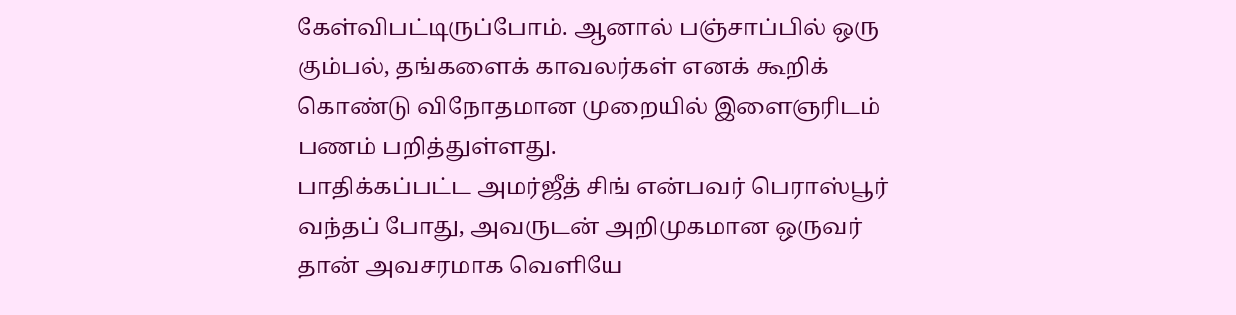கேள்விபட்டிருப்போம். ஆனால் பஞ்சாப்பில் ஒரு கும்பல், தங்களைக் காவலர்கள் எனக் கூறிக் கொண்டு விநோதமான முறையில் இளைஞரிடம் பணம் பறித்துள்ளது.
பாதிக்கப்பட்ட அமர்ஜீத் சிங் என்பவர் பெராஸ்பூர் வந்தப் போது, அவருடன் அறிமுகமான ஒருவர் தான் அவசரமாக வெளியே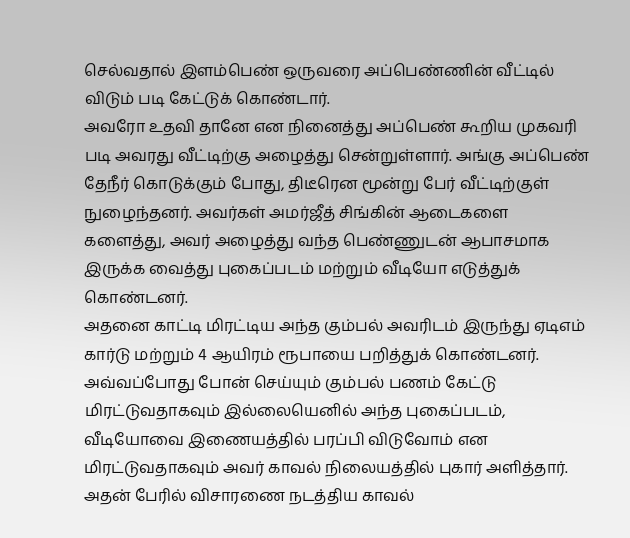செல்வதால் இளம்பெண் ஒருவரை அப்பெண்ணின் வீட்டில் விடும் படி கேட்டுக் கொண்டார்.
அவரோ உதவி தானே என நினைத்து அப்பெண் கூறிய முகவரி படி அவரது வீட்டிற்கு அழைத்து சென்றுள்ளார். அங்கு அப்பெண் தேநீர் கொடுக்கும் போது, திடீரென மூன்று பேர் வீட்டிற்குள் நுழைந்தனர். அவர்கள் அமர்ஜீத் சிங்கின் ஆடைகளை களைத்து, அவர் அழைத்து வந்த பெண்ணுடன் ஆபாசமாக இருக்க வைத்து புகைப்படம் மற்றும் வீடியோ எடுத்துக் கொண்டனர்.
அதனை காட்டி மிரட்டிய அந்த கும்பல் அவரிடம் இருந்து ஏடிஎம் கார்டு மற்றும் 4 ஆயிரம் ரூபாயை பறித்துக் கொண்டனர். அவ்வப்போது போன் செய்யும் கும்பல் பணம் கேட்டு மிரட்டுவதாகவும் இல்லையெனில் அந்த புகைப்படம், வீடியோவை இணையத்தில் பரப்பி விடுவோம் என மிரட்டுவதாகவும் அவர் காவல் நிலையத்தில் புகார் அளித்தார். அதன் பேரில் விசாரணை நடத்திய காவல்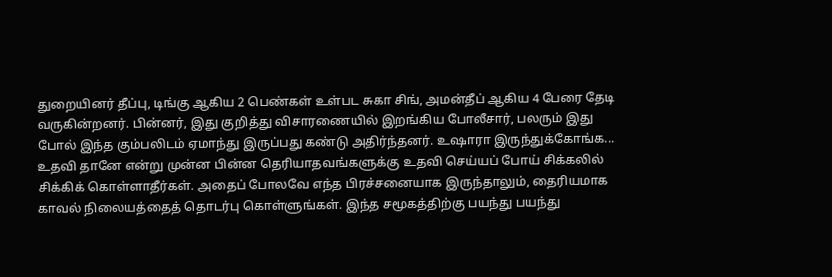துறையினர் தீப்பு, டிங்கு ஆகிய 2 பெண்கள் உள்பட சுகா சிங், அமன்தீப் ஆகிய 4 பேரை தேடி வருகின்றனர். பின்னர், இது குறித்து விசாரணையில் இறங்கிய போலீசார், பலரும் இது போல் இந்த கும்பலிடம் ஏமாந்து இருப்பது கண்டு அதிர்ந்தனர். உஷாரா இருந்துக்கோங்க... உதவி தானே என்று முன்ன பின்ன தெரியாதவங்களுக்கு உதவி செய்யப் போய் சிக்கலில் சிக்கிக் கொள்ளாதீர்கள். அதைப் போலவே எந்த பிரச்சனையாக இருந்தாலும், தைரியமாக காவல் நிலையத்தைத் தொடர்பு கொள்ளுங்கள். இந்த சமூகத்திற்கு பயந்து பயந்து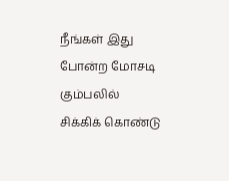நீங்கள் இது போன்ற மோசடி கும்பலில் சிக்கிக் கொண்டு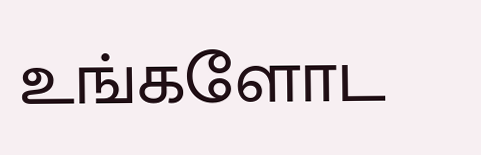உங்களோட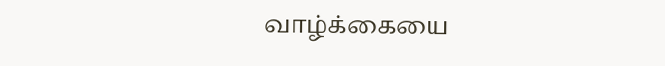வாழ்க்கையை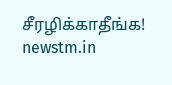சீரழிக்காதீங்க!
newstm.in